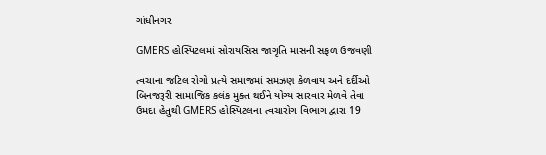ગાંધીનગર

GMERS હોસ્પિટલમાં સોરાયસિસ જાગૃતિ માસની સફળ ઉજવણી

ત્વચાના જટિલ રોગો પ્રત્યે સમાજમાં સમઝણ કેળવાય અને દર્દીઓ બિનજરૂરી સામાજિક કલંક મુક્ત થઈને યોગ્ય સારવાર મેળવે તેવા ઉમદા હેતુથી GMERS હોસ્પિટલના ત્વચારોગ વિભાગ દ્વારા 19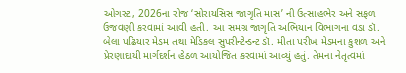ઓગસ્ટ, 2026ના રોજ ‘સોરાયસિસ જાગૃતિ માસ’ ની ઉત્સાહભેર અને સફળ ઉજવણી કરવામાં આવી હતી. આ સમગ્ર જાગૃતિ અભિયાન વિભાગના વડા ડૉ. બેલા પઢિયાર મેડમ તથા મેડિકલ સુપરીન્ટેન્ડન્ટ ડૉ. મીતા પરીખ મેડમના કુશળ અને પ્રેરણાદાયી માર્ગદર્શન હેઠળ આયોજિત કરવામાં આવ્યું હતું. તેમના નેતૃત્વમાં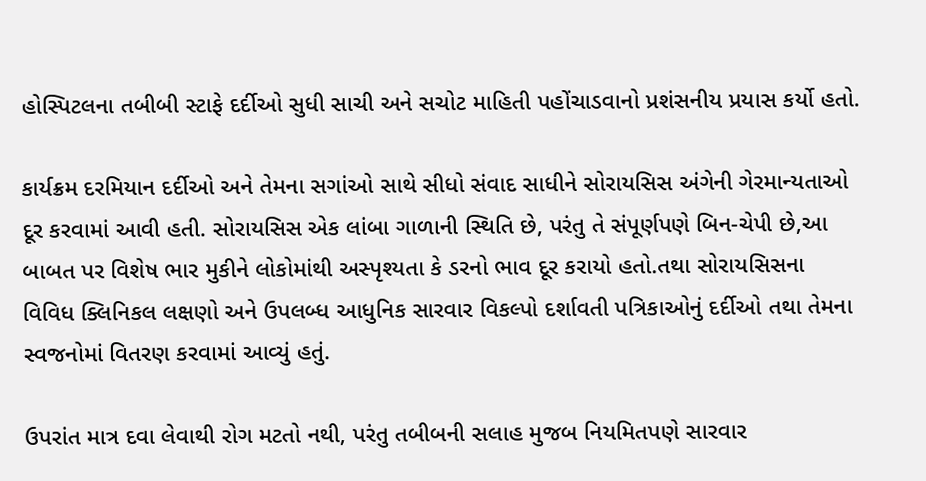હોસ્પિટલના તબીબી સ્ટાફે દર્દીઓ સુધી સાચી અને સચોટ માહિતી પહોંચાડવાનો પ્રશંસનીય પ્રયાસ કર્યો હતો.

કાર્યક્રમ દરમિયાન દર્દીઓ અને તેમના સગાંઓ સાથે સીધો સંવાદ સાધીને સોરાયસિસ અંગેની ગેરમાન્યતાઓ દૂર કરવામાં આવી હતી. સોરાયસિસ એક લાંબા ગાળાની સ્થિતિ છે, પરંતુ તે સંપૂર્ણપણે બિન-ચેપી છે,આ બાબત પર વિશેષ ભાર મુકીને લોકોમાંથી અસ્પૃશ્યતા કે ડરનો ભાવ દૂર કરાયો હતો.તથા સોરાયસિસના વિવિધ ક્લિનિકલ લક્ષણો અને ઉપલબ્ધ આધુનિક સારવાર વિકલ્પો દર્શાવતી પત્રિકાઓનું દર્દીઓ તથા તેમના સ્વજનોમાં વિતરણ કરવામાં આવ્યું હતું.

ઉપરાંત માત્ર દવા લેવાથી રોગ મટતો નથી, પરંતુ તબીબની સલાહ મુજબ નિયમિતપણે સારવાર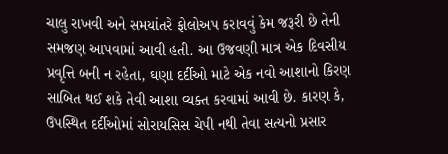ચાલુ રાખવી અને સમયાંતરે ફોલોઅપ કરાવવું કેમ જરૂરી છે તેની સમજણ આપવામાં આવી હતી. આ ઉજવણી માત્ર એક દિવસીય પ્રવૃત્તિ બની ન રહેતા, ઘણા દર્દીઓ માટે એક નવો આશાનો કિરણ સાબિત થઈ શકે તેવી આશા વ્યક્ત કરવામાં આવી છે. કારણ કે, ઉપસ્થિત દર્દીઓમાં સોરાયસિસ ચેપી નથી તેવા સત્યનો પ્રસાર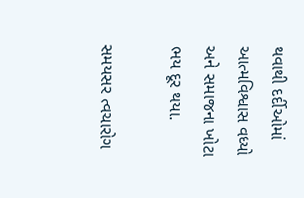થવાથી દર્દીઓમાં આત્મવિશ્વાસ વધ્યો અને સમાજના ખોટા ભય દૂર થયા.

સમયસર ત્વચારોગ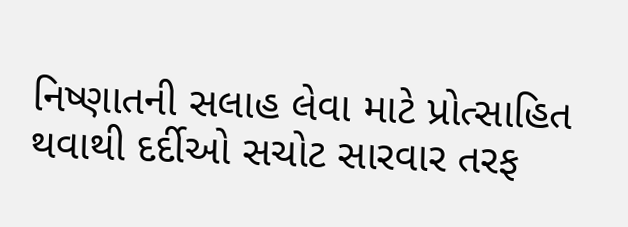નિષ્ણાતની સલાહ લેવા માટે પ્રોત્સાહિત થવાથી દર્દીઓ સચોટ સારવાર તરફ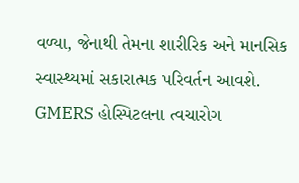વળ્યા, જેનાથી તેમના શારીરિક અને માનસિક સ્વાસ્થ્યમાં સકારાત્મક પરિવર્તન આવશે. GMERS હોસ્પિટલના ત્વચારોગ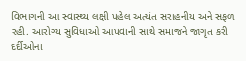વિભાગની આ સ્વાસ્થ્ય લક્ષી પહેલ અત્યંત સરાહનીય અને સફળ રહી. આરોગ્ય સુવિધાઓ આપવાની સાથે સમાજને જાગૃત કરી દર્દીઓના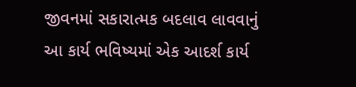જીવનમાં સકારાત્મક બદલાવ લાવવાનું આ કાર્ય ભવિષ્યમાં એક આદર્શ કાર્ય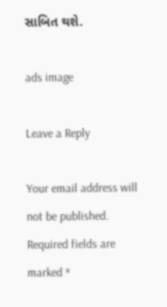સાબિત થશે.

ads image

Leave a Reply

Your email address will not be published. Required fields are marked *